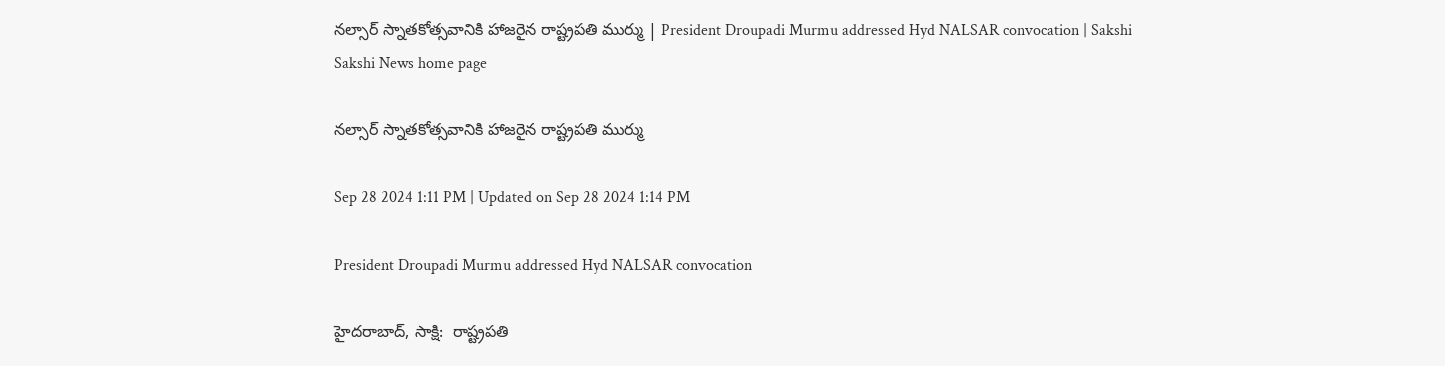నల్సార్‌ స్నాతకోత్సవానికి హాజరైన రాష్ట్రపతి ముర్ము | President Droupadi Murmu addressed Hyd NALSAR convocation | Sakshi
Sakshi News home page

నల్సార్‌ స్నాతకోత్సవానికి హాజరైన రాష్ట్రపతి ముర్ము

Sep 28 2024 1:11 PM | Updated on Sep 28 2024 1:14 PM

President Droupadi Murmu addressed Hyd NALSAR convocation

హైదరాబాద్‌, సాక్షి:  రాష్ట్రపతి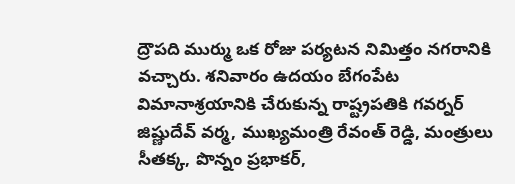ద్రౌపది ముర్ము ఒక రోజు పర్యటన నిమిత్తం నగరానికి వచ్చారు. శనివారం ఉదయం బేగంపేట విమానాశ్రయానికి చేరుకున్న రాష్ట్రపతికి గవర్నర్‌ జిష్ణుదేవ్‌ వర్మ, ముఖ్యమంత్రి రేవంత్‌ రెడ్డి, మంత్రులు సీతక్క, పొన్నం ప్రభాకర్‌,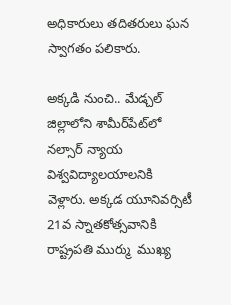అధికారులు తదితరులు ఘన స్వాగతం పలికారు.

అక్కడి నుంచి.. మేడ్చల్‌ జిల్లాలోని శామీర్‌పేట్‌లో నల్సార్‌ న్యాయ విశ్వవిద్యాలయాలనికి వెళ్లారు. అక్కడ యూనివర్సిటీ 21వ స్నాతకోత్సవానికి రాష్ట్రపతి ముర్ము  ముఖ్య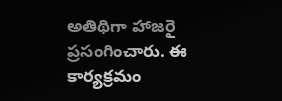అతిథిగా హాజరై ప్రసంగించారు. ఈ కార్యక్రమం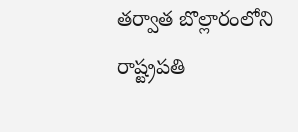తర్వాత బొల్లారంలోని రాష్ట్రపతి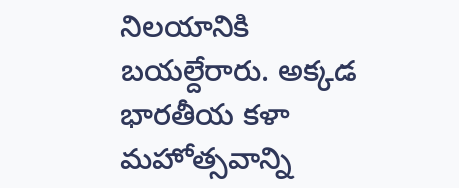నిలయానికి బయల్దేరారు. అక్కడ భారతీయ కళా మహోత్సవాన్ని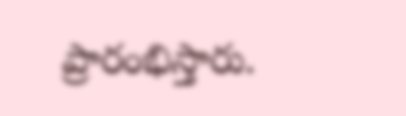ప్రారంభిస్తారు.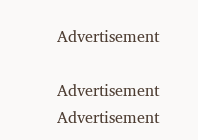Advertisement

Advertisement
Advertisement